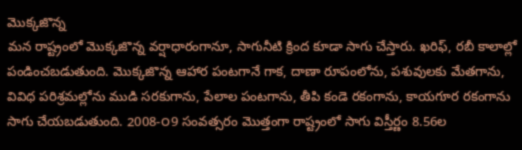మొక్కజొన్న
మన రాష్ట్రంలో మొక్కజొన్న వర్షాధారంగానూ, సాగునీటి క్రింద కూడా సాగు చేస్తారు. ఖరిఫ్, రబీ కాలాల్లో పండించబడుతుంది. మొక్కజొన్న ఆహార పంటగానే గాక, దాణా రూపంలోను, పశువులకు మేతగాను, వివిధ పరిశ్రమల్లోను ముడి సరకుగాను, పేలాల పంటగాను, తీపి కండె రకంగాను, కాయగూర రకంగాను సాగు చేయబడుతుంది. 2008-౦9 సంవత్సరం మొత్తంగా రాష్ట్రంలో సాగు విస్తీర్ణం 8.56ల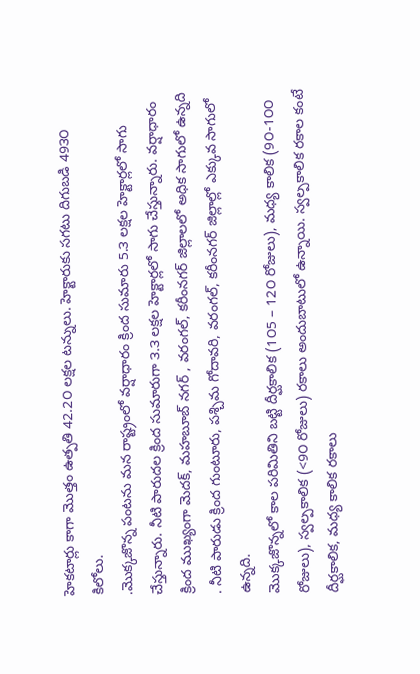హెకటార్లు కాగా మొత్తం ఉత్పతి 42.2౦ లక్షల టన్నులు. హెక్టారుకు సగటు దిగుబడి 49౩౦ కిలోలు.
.మొక్కజొన్న పంటను మన రాష్ట్రంలో వర్షాధారం క్రింద సుమారు 5.౩ లక్షల హెక్టార్లలో సాగు చేస్తున్నారు. నీటి పారుదల క్రింద సుమారుగా ౩.౩ లక్షల హెక్టార్లలో సాగు చేస్తున్నారు. వర్షాధారం క్రింద ముఖ్యంగా మెదక్, మహబూబ్ నగర్ , వరంగల్, కరీంనగర్ జిల్లాలలో అధిక సాగులో ఉన్నది . నీటి పారుడు క్రింద గుంటూరు, పశ్చిమ గోదావరి, వరంగల్, కరీంనగర్ జిల్లాల్లో ఎక్కువ సాగులో ఉన్నది.
మొక్కజొన్నలో కాల పరిమితిని బట్టి దీర్ఘకాలిక (1౦5 – 12౦ రోజులు), మధ్య కాలిక (9౦-1౦౦ రోజులు), స్వల్పకాలిక (<9౦ రోజులు) రకాలు అందుబాటులో ఉన్నాయి. స్వల్పకాలిక రకాల కంటే దీర్ఘకాలిక, మధ్య కాలిక రకాలు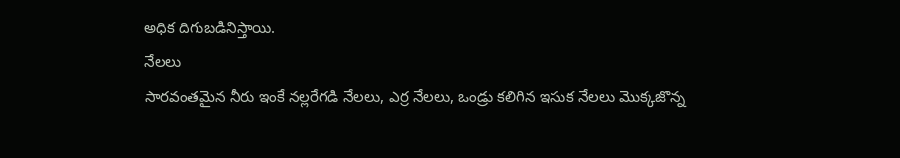అధిక దిగుబడినిస్తాయి.
నేలలు
సారవంతమైన నీరు ఇంకే నల్లరేగడి నేలలు, ఎర్ర నేలలు, ఒండ్రు కలిగిన ఇసుక నేలలు మొక్కజొన్న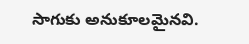సాగుకు అనుకూలమైనవి.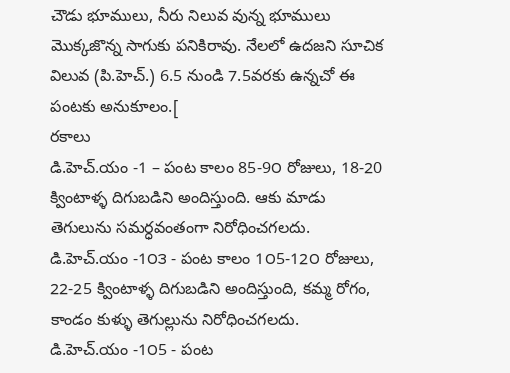చౌడు భూములు, నీరు నిలువ వున్న భూములు మొక్కజొన్న సాగుకు పనికిరావు. నేలలో ఉదజని సూచిక విలువ (పి.హెచ్.) 6.5 నుండి 7.5వరకు ఉన్నచో ఈ పంటకు అనుకూలం.[
రకాలు
డి.హెచ్.యం -1 – పంట కాలం 85-9౦ రోజులు, 18-20 క్వింటాళ్ళ దిగుబడిని అందిస్తుంది. ఆకు మాడు తెగులును సమర్ధవంతంగా నిరోధించగలదు.
డి.హెచ్.యం -1౦౩ - పంట కాలం 1౦5-12౦ రోజులు, 22-25 క్వింటాళ్ళ దిగుబడిని అందిస్తుంది, కమ్మ రోగం, కాండం కుళ్ళు తెగుల్లును నిరోధించగలదు.
డి.హెచ్.యం -1౦5 - పంట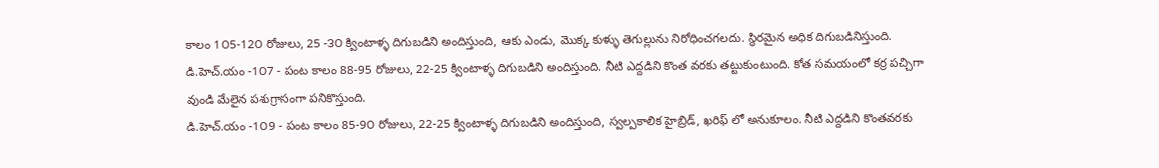కాలం 1౦5-12౦ రోజులు, 25 -౩౦ క్వింటాళ్ళ దిగుబడిని అందిస్తుంది, ఆకు ఎండు, మొక్క కుళ్ళు తెగుల్లును నిరోధించగలదు. స్థిరమైన అధిక దిగుబడినిస్తుంది.
డి.హెచ్.యం -1౦7 - పంట కాలం 88-95 రోజులు, 22-25 క్వింటాళ్ళ దిగుబడిని అందిస్తుంది. నీటి ఎద్దడిని కొంత వరకు తట్టుకుంటుంది. కోత సమయంలో కర్ర పచ్చిగా వుండి మేలైన పశుగ్రాసంగా పనికొస్తుంది.
డి.హెచ్.యం -1౦9 - పంట కాలం 85-9౦ రోజులు, 22-25 క్వింటాళ్ళ దిగుబడిని అందిస్తుంది, స్వల్పకాలిక హైబ్రిడ్, ఖరిఫ్ లో అనుకూలం. నీటి ఎద్దడిని కొంతవరకు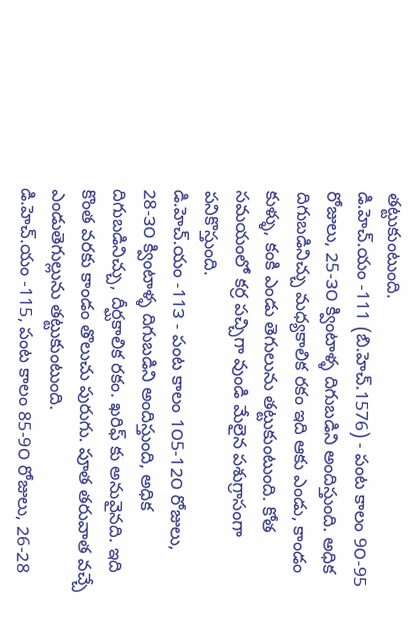తట్టుకుంటుంది.
డి.హెచ్.యం -111 (బి.హెచ్.1576) - పంట కాలం 9౦-95 రోజులు, 25-౩౦ క్వింటాళ్ళ దిగుబడిని అందిస్తుంది. అధిక దిగుబడినిచ్చు మధ్యకాలిక రకం ఇది ఆకు ఎండు, కాండం కుళ్ళు, కంకి ఎండు తెగులును తట్టుకుంటుంది. కోత సమయంలో కర్ర పచ్చిగా వుండి మేలైన పశుగ్రాసంగా పనికొస్తుంది.
డి.హెచ్.యం -11౩ - పంట కాలం 1౦5-12౦ రోజులు, 28-౩౦ క్వింటాళ్ళ దిగుబడిని అందిస్తుంది, అధిక దిగుబడినిచ్చు, దీర్ఘకాలిక రకం. ఖరిఫ్ కు అనువైనది. ఇది కొంత వరకు కాండం తొలుచు పురుగు. పూత తరువాత వచ్చే ఎండుతెగుల్లును తట్టుకుంటుంది.
డి.హెచ్.యం -115, పంట కాలం 85-9౦ రోజులు, 26-28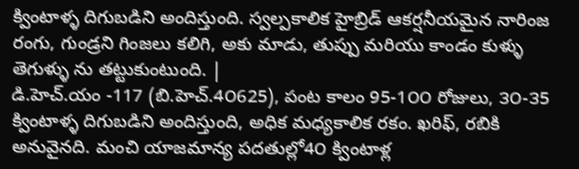క్వింటాళ్ళ దిగుబడిని అందిస్తుంది. స్వల్పకాలిక హైబ్రిడ్ ఆకర్షనీయమైన నారింజ రంగు, గుండ్రని గింజలు కలిగి, అకు మాడు, తుప్పు మరియు కాండం కుళ్ళు తెగుళ్ళు ను తట్టుకుంటుంది. |
డి.హెచ్.యం -117 (బి.హెచ్.4౦625), పంట కాలం 95-1౦౦ రోజులు, ౩౦-౩5 క్వింటాళ్ళ దిగుబడిని అందిస్తుంది, అధిక మధ్యకాలిక రకం. ఖరిఫ్, రబికి అనువైనది. మంచి యాజమాన్య పదతుల్లో4౦ క్వింటాళ్ల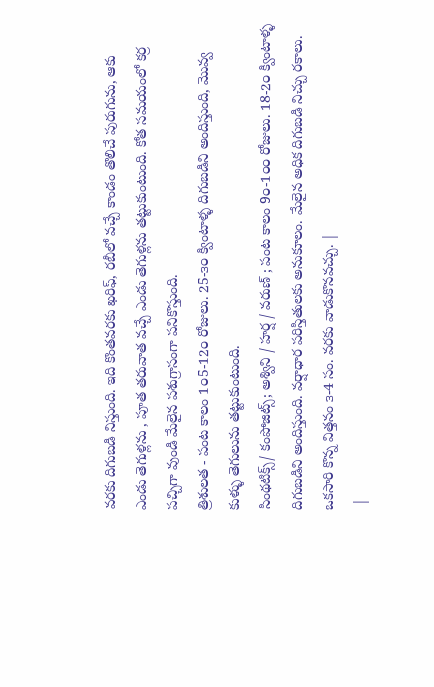వరకు దిగుబడి నిస్తుంది. ఇది కొంతవరకు ఖరిఫ్, రబీలో వచ్చే కాండం తొలిచే పురుగును, ఆకు ఎండు తెగుళ్లను , పూత తరువాత వచ్చే ఎండు తెగుళ్లను తట్టుకుంటుంది. కోత సమయంలో కర్ర పచ్చిగా వుండి మేలైన పశుగ్రాసంగా పనికొస్తుంది.
త్రిశులత - పంట కాలం 1౦5-12౦ రోజులు. 25-౩౦ క్వింటాళ్ళ దిగుబడిని అందిస్తుంది, మొవ్వ కుళ్ళు తెగులును తట్టుకుంటుంది.
సింథటిక్స్/ కంపోజిట్స్; అశ్విని / హర్ష / వరుణ్ ; పంట కాలం 9౦-1౦౦ రోజులు. 18-2౦ క్వింటాళ్ళ దిగుబడిని అందిస్తుంది. వర్షాధార పరిస్తితులకు అనుకూలం. మేలైన అధిక దిగుబడి నిచ్చు రకాలు. ఒకసారి కొన్న విత్తనం ౩-4 సం. వరకు వాడుకొనవచ్చు. |
 |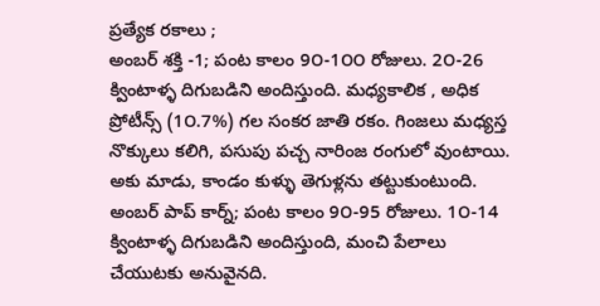ప్రత్యేక రకాలు ;
అంబర్ శక్తి -1; పంట కాలం 9౦-1౦౦ రోజులు. 2౦-26 క్వింటాళ్ళ దిగుబడిని అందిస్తుంది. మధ్యకాలిక , అధిక ప్రోటీన్స్ (1౦.7%) గల సంకర జాతి రకం. గింజలు మధ్యస్త నొక్కులు కలిగి, పసుపు పచ్చ నారింజ రంగులో వుంటాయి. అకు మాడు, కాండం కుళ్ళు తెగుళ్లను తట్టుకుంటుంది.
అంబర్ పాప్ కార్న్; పంట కాలం 9౦-95 రోజులు. 1౦-14 క్వింటాళ్ళ దిగుబడిని అందిస్తుంది, మంచి పేలాలు చేయుటకు అనువైనది.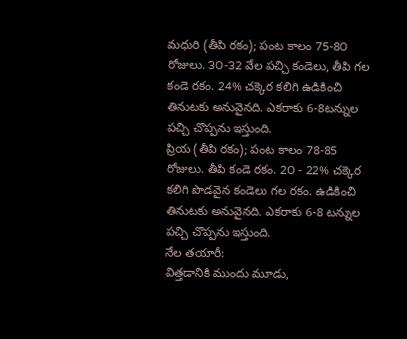మధురి (తీపి రకం); పంట కాలం 75-8౦ రోజులు. ౩౦-౩2 వేల పచ్చి కండెలు, తీపి గల కండె రకం. 24% చక్కెర కలిగి ఉడికించి తినుటకు అనువైనది. ఎకరాకు 6-8టన్నుల పచ్చి చొప్పను ఇస్తుంది.
ప్రియ (తీపి రకం); పంట కాలం 78-85 రోజులు. తీపి కండె రకం. 2౦ - 22% చక్కెర కలిగి పొడవైన కండెలు గల రకం. ఉడికించి తినుటకు అనువైనది. ఎకరాకు 6-8 టన్నుల పచ్చి చొప్పను ఇస్తుంది.
నేల తయారీ:
విత్తడానికి ముందు మూడు,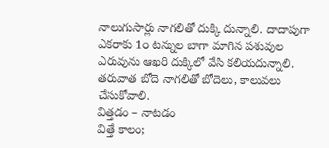నాలుగుసార్లు నాగలితో దుక్కి దున్నాలి. దాదాపుగా ఎకరాకు 1౦ టన్నుల బాగా మాగిన పశువుల ఎరువును ఆఖరి దుక్కిలో వేసి కలియదున్నాలి. తరువాత బోదె నాగలితో బోదెలు, కాలువలు చేసుకోవాలి.
విత్తడం – నాటడం
విత్తే కాలం;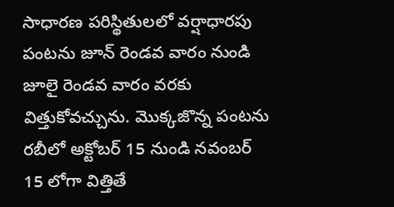సాధారణ పరిస్థితులలో వర్షాధారపు పంటను జూన్ రెండవ వారం నుండి జూలై రెండవ వారం వరకు విత్తుకోవచ్చును. మొక్కజొన్న పంటను రబీలో అక్టోబర్ 15 నుండి నవంబర్ 15 లోగా విత్తితే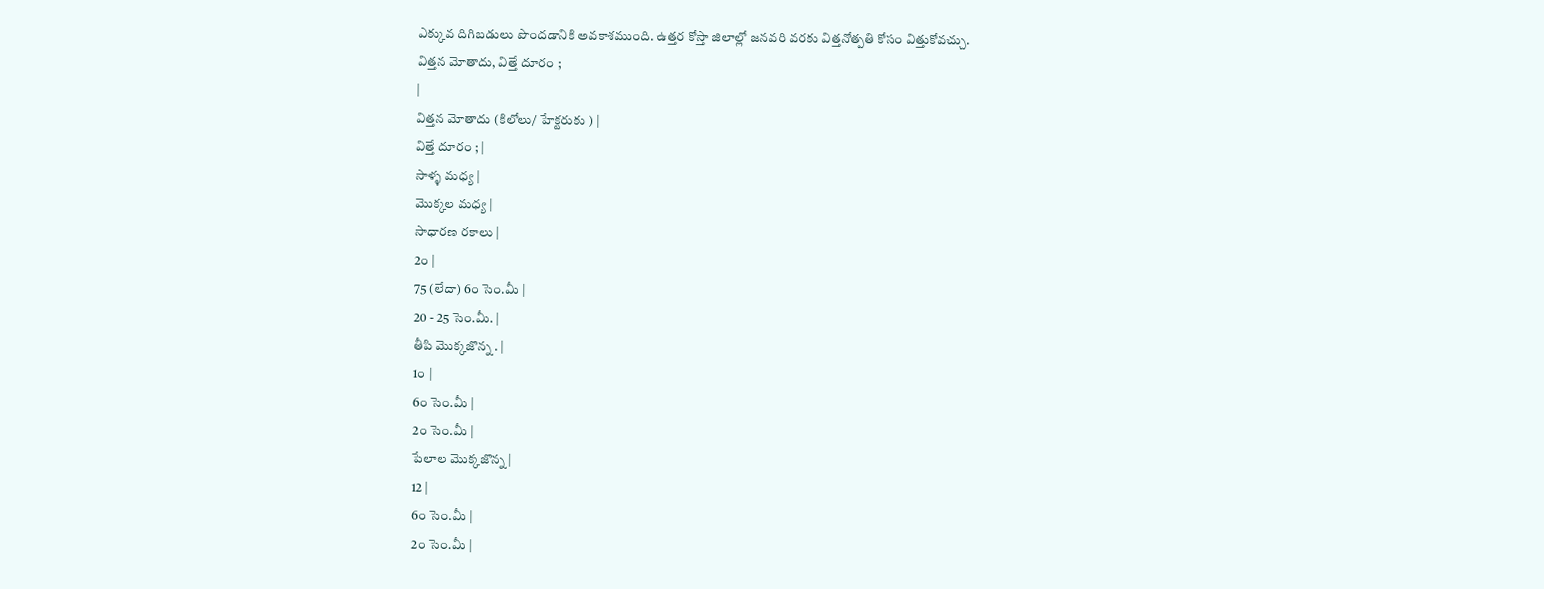ఎక్కువ దిగిబడులు పొందడానికి అవకాశముంది. ఉత్తర కోస్తా జిలాల్లో జనవరి వరకు విత్తనోత్పతి కోసం విత్తుకోవచ్చు.
విత్తన మోతాదు, విత్తే దూరం ;
|
విత్తన మోతాదు (కిలోలు/ హేక్టరుకు ) |
విత్తే దూరం ; |
సాళ్ళ మధ్య |
మొక్కల మధ్య |
సాధారణ రకాలు |
2౦ |
75 (లేదా) 6౦ సెం.మీ |
20 - 25 సెం.మీ. |
తీపి మొక్కజొన్న . |
1౦ |
6౦ సెం.మీ |
2౦ సెం.మీ |
పేలాల మొక్కజొన్న |
12 |
6౦ సెం.మీ |
2౦ సెం.మీ |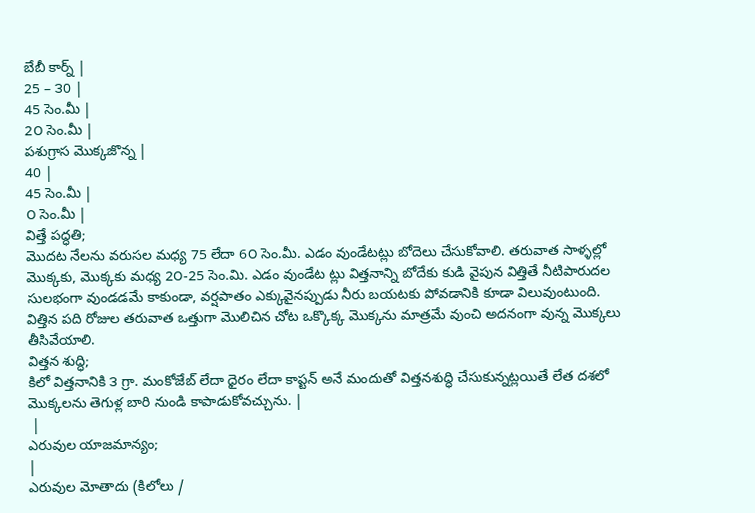బేబీ కార్న్ |
25 – ౩0 |
45 సెం.మీ |
2౦ సెం.మీ |
పశుగ్రాస మొక్కజొన్న |
40 |
45 సెం.మీ |
౦ సెం.మీ |
విత్తే పద్ధతి;
మొదట నేలను వరుసల మధ్య 75 లేదా 6౦ సెం.మీ. ఎడం వుండేటట్లు బోదెలు చేసుకోవాలి. తరువాత సాళ్ళల్లో మొక్కకు, మొక్కకు మధ్య 2౦-25 సెం.మి. ఎడం వుండేట ట్లు విత్తనాన్ని బోదేకు కుడి వైపున విత్తితే నీటిపారుదల సులభంగా వుండడమే కాకుండా, వర్షపాతం ఎక్కువైనప్పుడు నీరు బయటకు పోవడానికి కూడా విలువుంటుంది. విత్తిన పది రోజుల తరువాత ఒత్తుగా మొలిచిన చోట ఒక్కొక్క మొక్కను మాత్రమే వుంచి అదనంగా వున్న మొక్కలు తీసివేయాలి.
విత్తన శుద్ధి;
కిలో విత్తనానికి ౩ గ్రా. మంకోజేబ్ లేదా ధైరం లేదా కాప్టన్ అనే మందుతో విత్తనశుద్ధి చేసుకున్నట్లయితే లేత దశలో మొక్కలను తెగుళ్ల బారి నుండి కాపాడుకోవచ్చును. |
 |
ఎరువుల యాజమాన్యం;
|
ఎరువుల మోతాదు (కిలోలు /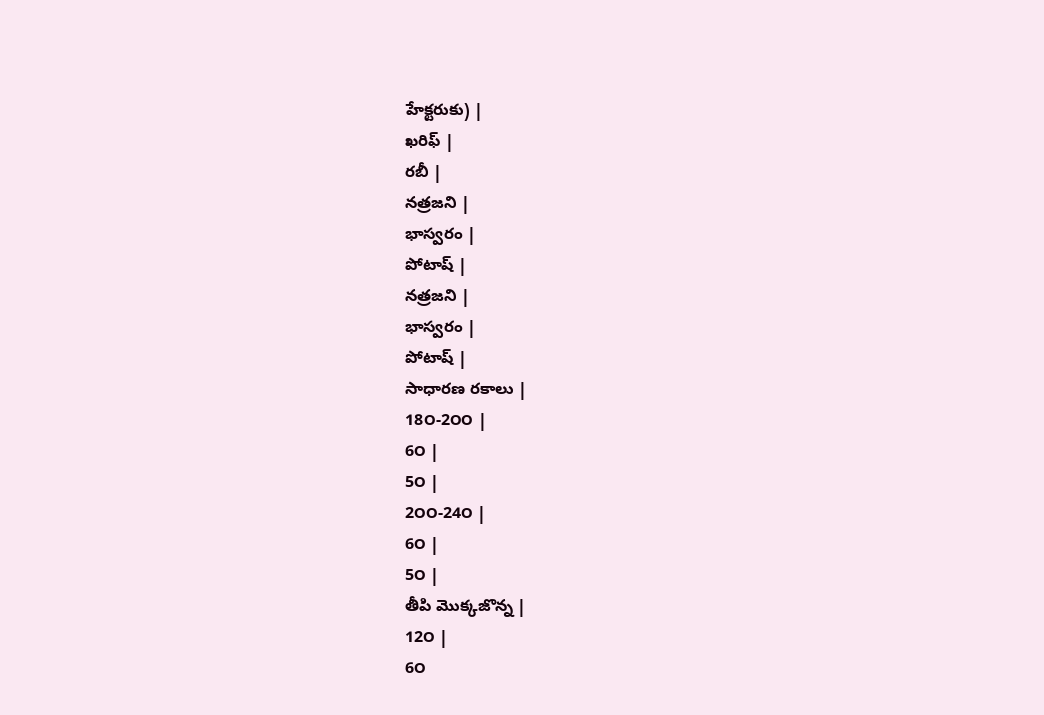హేక్టరుకు) |
ఖరిఫ్ |
రబీ |
నత్రజని |
భాస్వరం |
పోటాష్ |
నత్రజని |
భాస్వరం |
పోటాష్ |
సాధారణ రకాలు |
18౦-2౦౦ |
6౦ |
5౦ |
2౦౦-24౦ |
6౦ |
5౦ |
తీపి మొక్కజొన్న |
12౦ |
6౦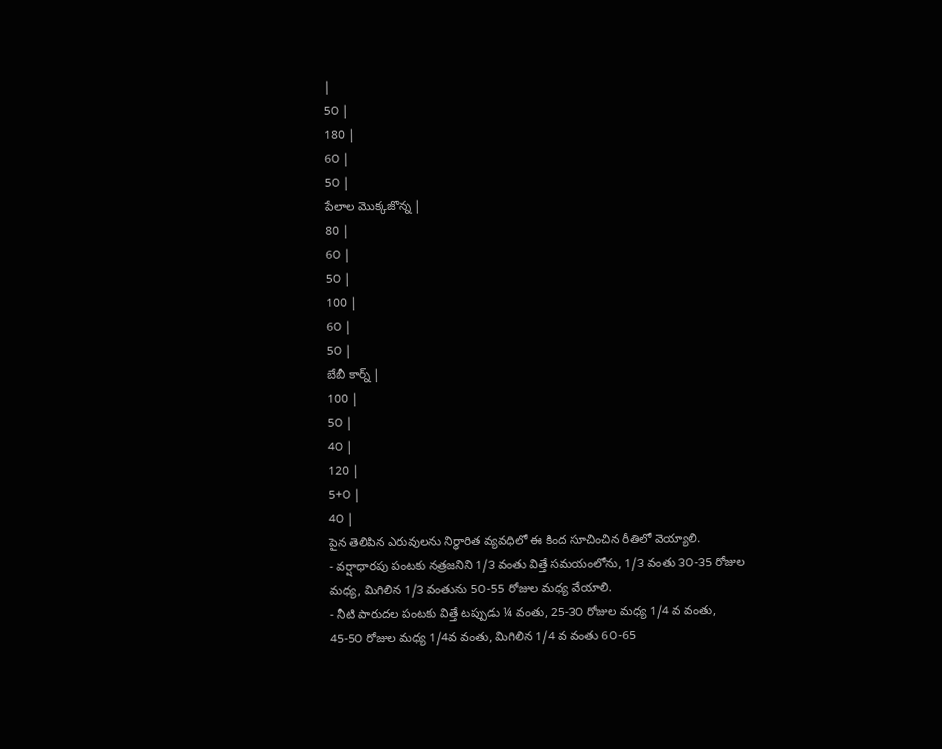|
5౦ |
180 |
6౦ |
5౦ |
పేలాల మొక్కజొన్న |
80 |
6౦ |
5౦ |
100 |
6౦ |
5౦ |
బేబీ కార్న్ |
100 |
5౦ |
4౦ |
120 |
5+౦ |
4౦ |
పైన తెలిపిన ఎరువులను నిర్ధారిత వ్యవధిలో ఈ కింద సూచించిన రీతిలో వెయ్యాలి.
- వర్షాధారపు పంటకు నత్రజనిని 1/౩ వంతు విత్తే సమయంలోను, 1/౩ వంతు ౩౦-౩5 రోజుల మధ్య, మిగిలిన 1/౩ వంతును 5౦-55 రోజుల మధ్య వేయాలి.
- నీటి పారుదల పంటకు విత్తే టప్పుడు ¼ వంతు, 25-౩౦ రోజుల మధ్య 1/4 వ వంతు, 45-5౦ రోజుల మధ్య 1/4వ వంతు, మిగిలిన 1/4 వ వంతు 6౦-65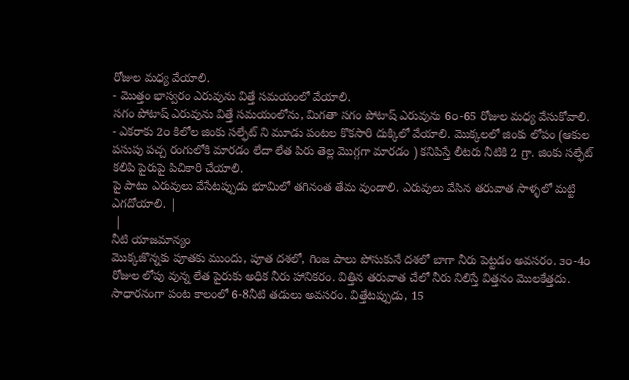రోజుల మధ్య వేయాలి.
- మొత్తం భాస్వరం ఎరువును విత్తే సమయంలో వేయాలి.
సగం పోటాష్ ఎరువును విత్తే సమయంలోను, మిగతా సగం పోటాష్ ఎరువును 6౦-65 రోజుల మధ్య వేసుకోవాలి.
- ఎకరాకు 2౦ కిలోల జింకు సల్ఫేట్ ని మూడు పంటల కొకసారి దుక్కిలో వేయాలి. మొక్కలలో జింకు లోపం (ఆకుల పసుపు పచ్చ రంగులోకి మారడం లేదా లేత పిరు తెల్ల మొగ్గగా మారడం ) కనిపిస్తే లీటరు నీటికి 2 గ్రా. జింకు సల్ఫేట్ కలిపి పైరుపై పిచికారి చేయాలి.
పై పాటు ఎరువులు వేసేటప్పుడు భూమిలో తగినంత తేమ వుండాలి. ఎరువులు వేసిన తరువాత సాళ్ళలో మట్టి ఎగదోయాలి. |
 |
నీటి యాజమాన్యం
మొక్కజొన్నకు పూతకు ముందు, పూత దశలో, గింజ పాలు పోసుకునే దశలో బాగా నీరు పెట్టడం అవసరం. ౩౦-4౦ రోజుల లోపు వున్న లేత పైరుకు అధిక నీరు హానికరం. విత్తిన తరువాత చేలో నీరు నిలిస్తే విత్తనం మొలకేత్తదు. సాధారనంగా పంట కాలంలో 6-8నీటి తడులు అవసరం. విత్తేటప్పుడు, 15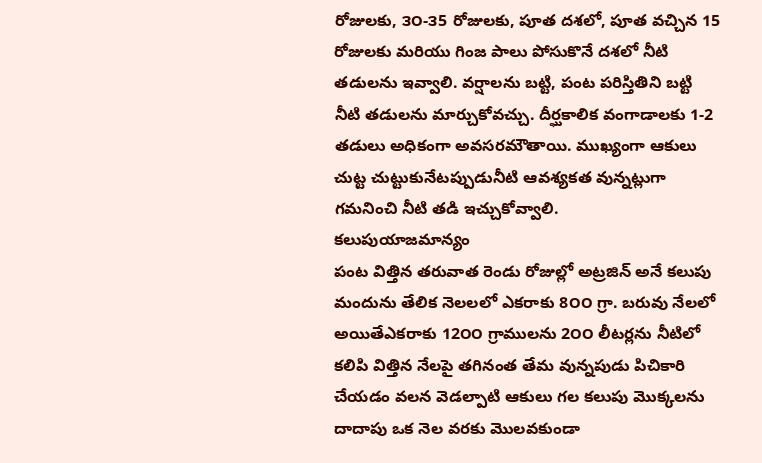రోజులకు, ౩౦-౩5 రోజులకు, పూత దశలో, పూత వచ్చిన 15 రోజులకు మరియు గింజ పాలు పోసుకొనే దశలో నీటి తడులను ఇవ్వాలి. వర్షాలను బట్టి, పంట పరిస్తితిని బట్టి నీటి తడులను మార్చుకోవచ్చు. దీర్ఘకాలిక వంగాడాలకు 1-2 తడులు అధికంగా అవసరమౌతాయి. ముఖ్యంగా ఆకులు చుట్ట చుట్టుకునేటప్పుడునీటి ఆవశ్యకత వున్నట్లుగా గమనించి నీటి తడి ఇచ్చుకోవ్వాలి.
కలుపుయాజమాన్యం
పంట విత్తిన తరువాత రెండు రోజుల్లో అట్రజిన్ అనే కలుపు మందును తేలిక నెలలలో ఎకరాకు 8౦౦ గ్రా. బరువు నేలలో అయితేఎకరాకు 12౦౦ గ్రాములను 2౦౦ లీటర్లను నీటిలో కలిపి విత్తిన నేలపై తగినంత తేమ వున్నపుడు పిచికారి చేయడం వలన వెడల్పాటి ఆకులు గల కలుపు మొక్కలను దాదాపు ఒక నెల వరకు మొలవకుండా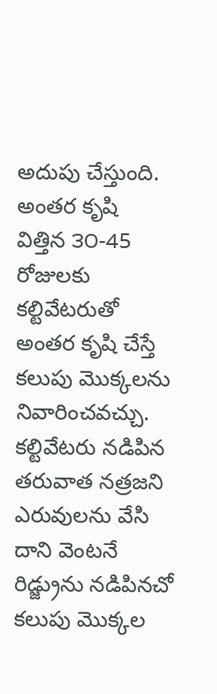అదుపు చేస్తుంది.
అంతర కృషి
విత్తిన ౩౦-45 రోజులకు కల్టివేటరుతో అంతర కృషి చేస్తే కలుపు మొక్కలను నివారించవచ్చు. కల్టివేటరు నడిపిన తరువాత నత్రజని ఎరువులను వేసి దాని వెంటనే రిడ్జ్రును నడిపినచో కలుపు మొక్కల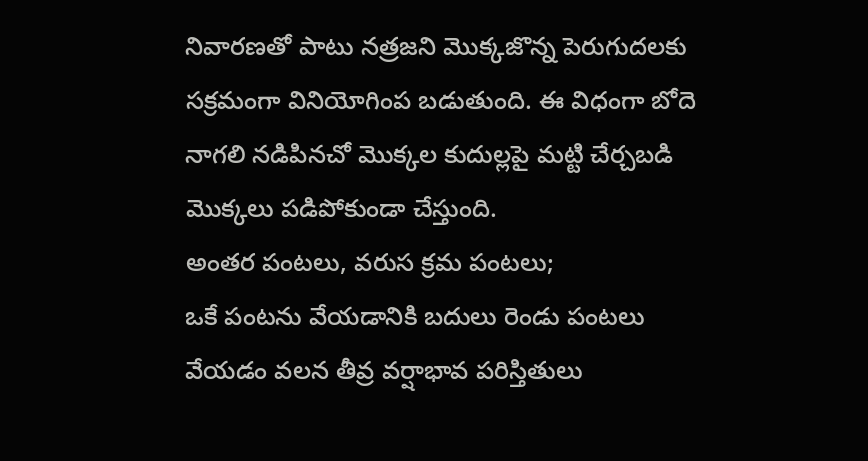నివారణతో పాటు నత్రజని మొక్కజొన్న పెరుగుదలకు సక్రమంగా వినియోగింప బడుతుంది. ఈ విధంగా బోదె నాగలి నడిపినచో మొక్కల కుదుల్లపై మట్టి చేర్చబడి మొక్కలు పడిపోకుండా చేస్తుంది.
అంతర పంటలు, వరుస క్రమ పంటలు;
ఒకే పంటను వేయడానికి బదులు రెండు పంటలు వేయడం వలన తీవ్ర వర్షాభావ పరిస్తితులు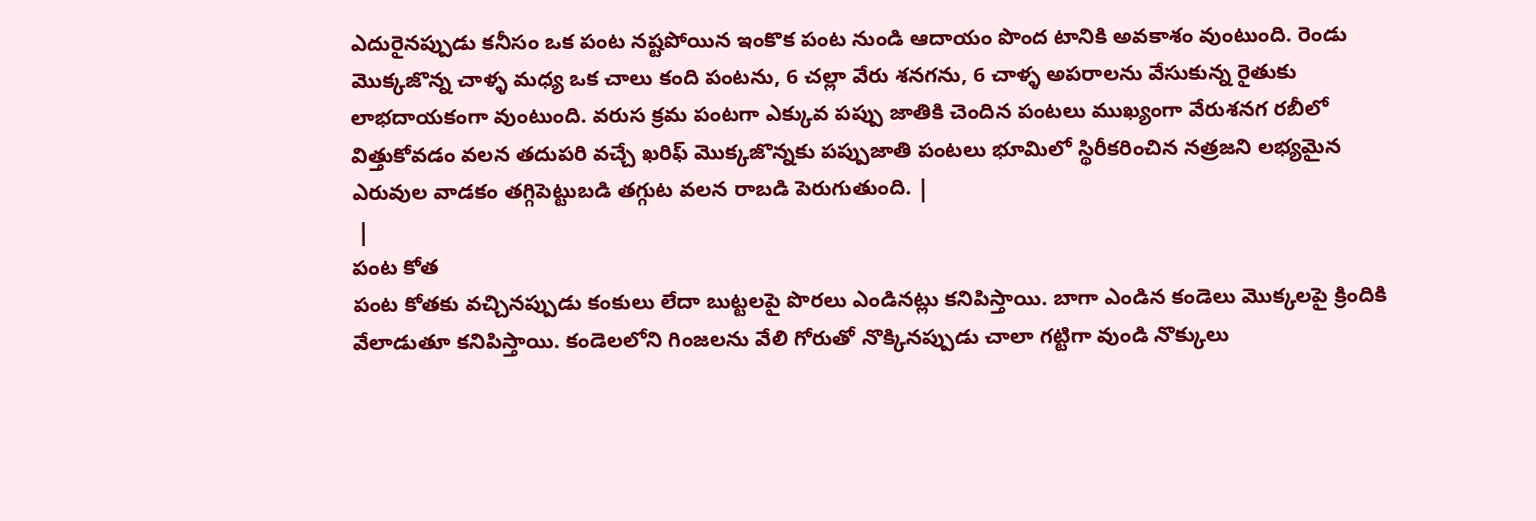ఎదురైనప్పుడు కనీసం ఒక పంట నష్టపోయిన ఇంకొక పంట నుండి ఆదాయం పొంద టానికి అవకాశం వుంటుంది. రెండు మొక్కజొన్న చాళ్ళ మధ్య ఒక చాలు కంది పంటను, 6 చల్లా వేరు శనగను, 6 చాళ్ళ అపరాలను వేసుకున్న రైతుకు లాభదాయకంగా వుంటుంది. వరుస క్రమ పంటగా ఎక్కువ పప్పు జాతికి చెందిన పంటలు ముఖ్యంగా వేరుశనగ రబీలో విత్తుకోవడం వలన తదుపరి వచ్చే ఖరిఫ్ మొక్కజొన్నకు పప్పుజాతి పంటలు భూమిలో స్థిరీకరించిన నత్రజని లభ్యమైన ఎరువుల వాడకం తగ్గిపెట్టుబడి తగ్గుట వలన రాబడి పెరుగుతుంది. |
 |
పంట కోత
పంట కోతకు వచ్చినప్పుడు కంకులు లేదా బుట్టలపై పొరలు ఎండినట్లు కనిపిస్తాయి. బాగా ఎండిన కండెలు మొక్కలపై క్రిందికి వేలాడుతూ కనిపిస్తాయి. కండెలలోని గింజలను వేలి గోరుతో నొక్కినప్పుడు చాలా గట్టిగా వుండి నొక్కులు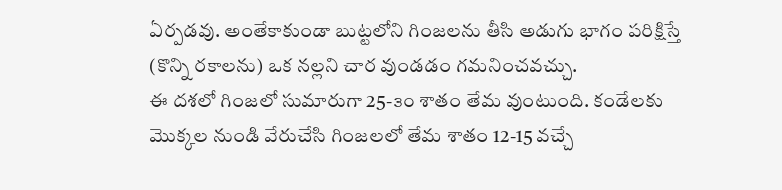ఏర్పడవు. అంతేకాకుండా బుట్టలోని గింజలను తీసి అడుగు భాగం పరిక్షిస్తే (కొన్ని రకాలను) ఒక నల్లని చార వుండడం గమనించవచ్చు.
ఈ దశలో గింజలో సుమారుగా 25-౩౦ శాతం తేమ వుంటుంది. కండేలకు మొక్కల నుండి వేరుచేసి గింజలలో తేమ శాతం 12-15 వచ్చే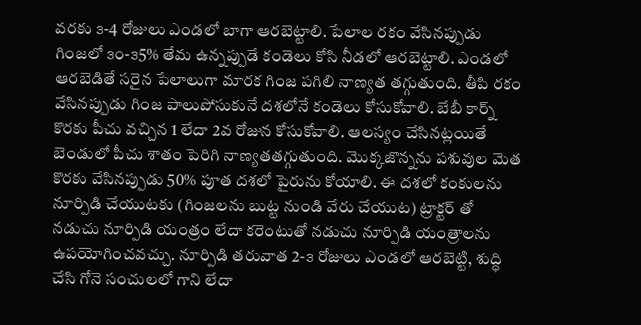వరకు ౩-4 రోజులు ఎండలో బాగా ఆరబెట్టాలి. పేలాల రకం వేసినప్పుడు గింజలో ౩౦-౩5% తేమ ఉన్నప్పుడే కండెలు కోసి నీడలో ఆరబెట్టాలి. ఎండలో ఆరబెడితే సరైన పేలాలుగా మారక గింజ పగిలి నాణ్యత తగ్గుతుంది. తీపి రకం వేసినప్పుడు గింజ పాలుపోసుకునే దశలోనే కండెలు కోసుకోవాలి. బేబీ కార్న్ కొరకు పీచు వచ్చిన 1 లేదా 2వ రోజున కోసుకోవాలి. ఆలస్యం చేసినట్లయితే బెండులో పీచు శాతం పెరిగి నాణ్యతతగ్గుతుంది. మొక్కజొన్నను పశువుల మెత కొరకు వేసినప్పుడు 50% పూత దశలో పైరును కోయాలి. ఈ దశలో కంకులను నూర్పిడి చేయుటకు (గింజలను బుట్ట నుండి వేరు చేయుట) ట్రాక్టర్ తో నడుచు నూర్పిడి యంత్రం లేదా కరెంటుతో నడుచు నూర్పిడి యంత్రాలను ఉపయోగించవచ్చు. నూర్పిడి తరువాత 2-౩ రోజులు ఎండలో ఆరబెట్టి, శుద్ధి చేసి గోనె సంచులలో గాని లేదా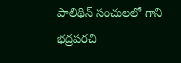పాలిథిన్ సంచులలో గాని భద్రపరచి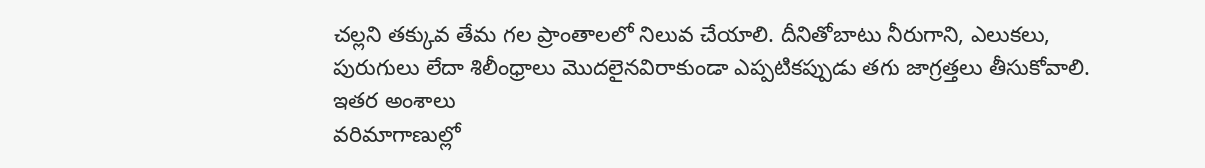చల్లని తక్కువ తేమ గల ప్రాంతాలలో నిలువ చేయాలి. దీనితోబాటు నీరుగాని, ఎలుకలు, పురుగులు లేదా శిలీంధ్రాలు మొదలైనవిరాకుండా ఎప్పటికప్పుడు తగు జాగ్రత్తలు తీసుకోవాలి.
ఇతర అంశాలు
వరిమాగాణుల్లో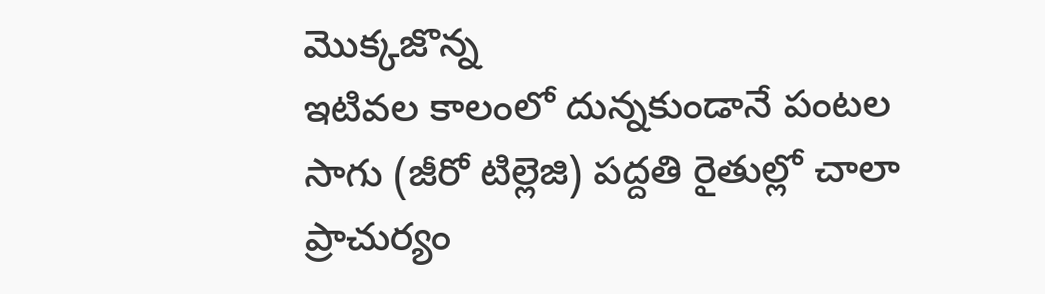మొక్కజొన్న
ఇటివల కాలంలో దున్నకుండానే పంటల సాగు (జీరో టిల్లెజి) పద్దతి రైతుల్లో చాలా ప్రాచుర్యం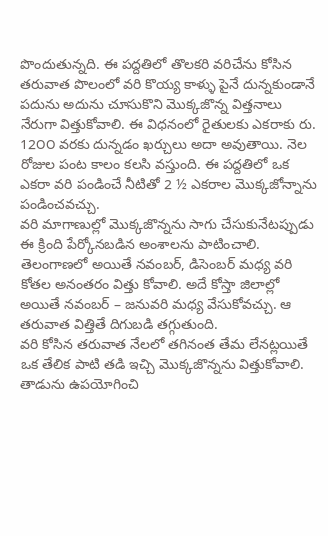పొందుతున్నది. ఈ పద్దతిలో తొలకరి వరిచేను కోసిన తరువాత పొలంలో వరి కొయ్య కాళ్ళు పైనే దున్నకుండానే పదును అదును చూసుకొని మొక్కజొన్న విత్తనాలు నేరుగా విత్తుకోవాలి. ఈ విధనంలో రైతులకు ఎకరాకు రు. 12౦౦ వరకు దున్నడం ఖర్చులు అదా అవుతాయి. నెల రోజుల పంట కాలం కలసి వస్తుంది. ఈ పద్దతిలో ఒక ఎకరా వరి పండించే నీటితో 2 ½ ఎకరాల మొక్కజోన్నాను పండించవచ్చు.
వరి మాగాణుల్లో మొక్కజొన్నను సాగు చేసుకునేటప్పుడు ఈ క్రింది పేర్కోనబడిన అంశాలను పాటించాలి.
తెలంగాణలో అయితే నవంబర్, డిసెంబర్ మధ్య వరి కోతల అనంతరం విత్తు కోవాలి. అదే కోస్తా జిలాల్లో అయితే నవంబర్ – జనువరి మధ్య వేసుకోవచ్చు. ఆ తరువాత విత్తితే దిగుబడి తగ్గుతుంది.
వరి కోసిన తరువాత నేలలో తగినంత తేమ లేనట్లయితే ఒక తేలిక పాటి తడి ఇచ్చి మొక్కజొన్నను విత్తుకోవాలి.
తాడును ఉపయోగించి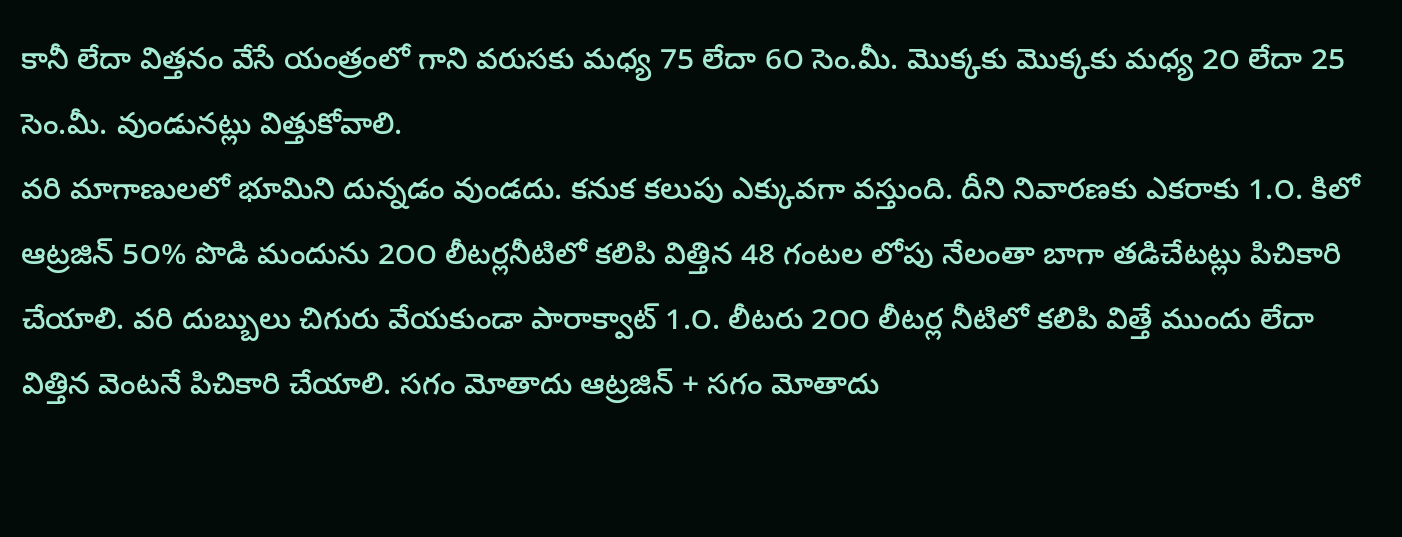కానీ లేదా విత్తనం వేసే యంత్రంలో గాని వరుసకు మధ్య 75 లేదా 6౦ సెం.మీ. మొక్కకు మొక్కకు మధ్య 2౦ లేదా 25 సెం.మీ. వుండునట్లు విత్తుకోవాలి.
వరి మాగాణులలో భూమిని దున్నడం వుండదు. కనుక కలుపు ఎక్కువగా వస్తుంది. దీని నివారణకు ఎకరాకు 1.౦. కిలో ఆట్రజిన్ 5౦% పొడి మందును 2౦౦ లీటర్లనీటిలో కలిపి విత్తిన 48 గంటల లోపు నేలంతా బాగా తడిచేటట్లు పిచికారి చేయాలి. వరి దుబ్బులు చిగురు వేయకుండా పారాక్వాట్ 1.౦. లీటరు 2౦౦ లీటర్ల నీటిలో కలిపి విత్తే ముందు లేదా విత్తిన వెంటనే పిచికారి చేయాలి. సగం మోతాదు ఆట్రజిన్ + సగం మోతాదు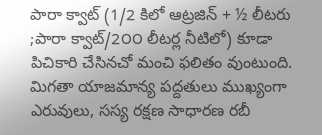పారా క్వాట్ (1/2 కిలో ఆట్రజిన్ + ½ లీటరు ;పారా క్వాట్/2౦౦ లీటర్ల నీటిలో) కూడా పిచికారి చేసినచో మంచి ఫలితం వుంటుంది.
మిగతా యాజమాన్య పద్దతులు ముఖ్యంగా ఎరువులు, సస్య రక్షణ సాధారణ రబీ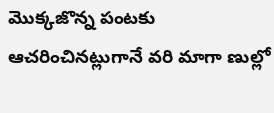మొక్కజొన్న పంటకు ఆచరించినట్లుగానే వరి మాగా ణుల్లో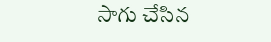సాగు చేసిన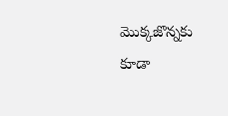మొక్కజొన్నకు కూడా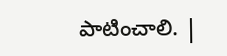పాటించాలి. |